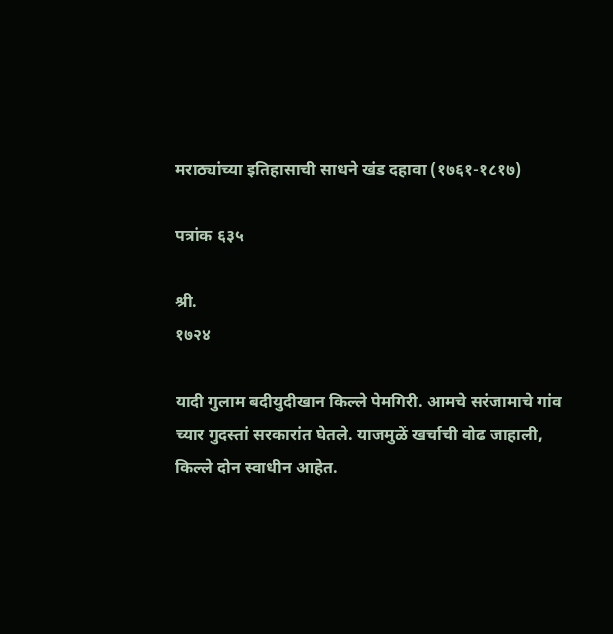मराठ्यांच्या इतिहासाची साधने खंड दहावा (१७६१-१८१७)

पत्रांक ६३५

श्री.
१७२४

यादी गुलाम बदीयुदीखान किल्ले पेमगिरी. आमचे सरंजामाचे गांव च्यार गुदस्तां सरकारांत घेतले. याजमुळें खर्चाची वोढ जाहाली, किल्ले दोन स्वाधीन आहेत.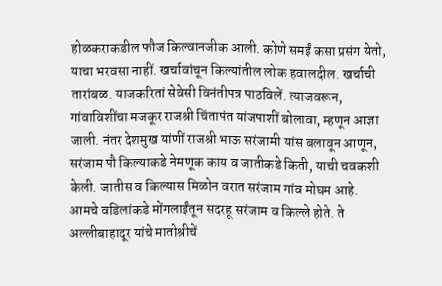होळकराकडील फौज किल्वानजीक आली. कोणे समईं कसा प्रसंग येतो, याचा भरवसा नाहीं. खर्चावांचून किल्यांतील लोक हवालदील. खर्चाची तारांबळ. याजकरितां सेवेसी विनंतीपत्र पाठविलें. त्याजवरून, गांवाविशींचा मजकूर राजश्री चिंतापंत यांजपाशीं बोलावा, म्हणून आज्ञा जाली. नंतर देशमुख यांणीं राजश्री भाऊ सरंजामी यांस बलावून आणून, सरंजाम पौ किल्याकडे नेमणूक काय व जातीकडे किती, याची चवकशी केली. जातीस व किल्यास मिळोन वरात सरंजाम गांव मोघम आहे. आमचे वडिलांकडे मोंगलाईंतून सदरहू सरंजाम व किल्ले होते. ते अल्लीबाहादूर यांचे मातोश्रीचें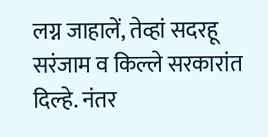लग्न जाहालें, तेव्हां सदरहू सरंजाम व किल्ले सरकारांत दिल्हे. नंतर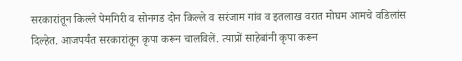सरकारांतून किल्ले पेमगिरी व सोनगड दोन किल्ले व सरंजाम गांव व इतलाख वरात मोघम आमचे वडिलांस दिल्हेत. आजपर्यंत सरकारांतून कृपा करून चालविलें. त्याप्रों साहेबांनी कृपा करून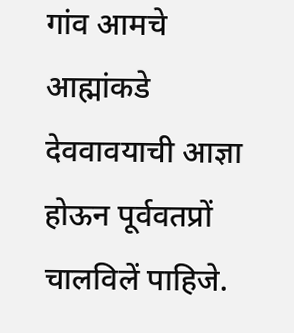गांव आमचे आह्मांकडे देववावयाची आज्ञा होऊन पूर्ववतप्रों चालविलें पाहिजे.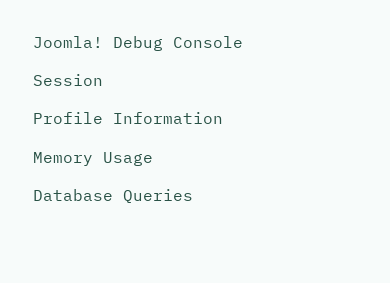Joomla! Debug Console

Session

Profile Information

Memory Usage

Database Queries